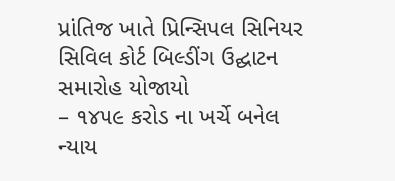પ્રાંતિજ ખાતે પ્રિન્સિપલ સિનિયર સિવિલ કોર્ટ બિલ્ડીંગ ઉદ્ઘાટન સમારોહ યોજાયો
– ૧૪૫૯ કરોડ ના ખર્ચે બનેલ ન્યાય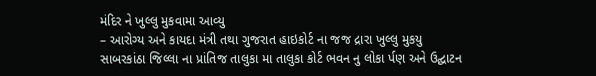મંદિર ને ખુલ્લુ મુકવામા આવ્યુ
– આરોગ્ય અને કાયદા મંત્રી તથા ગુજરાત હાઇકોર્ટ ના જજ દ્રારા ખુલ્લુ મુકયુ
સાબરકાંઠા જિલ્લા ના પ્રાંતિજ તાલુકા મા તાલુકા કોર્ટ ભવન નુ લોકા ર્પણ અને ઉદ્ઘાટન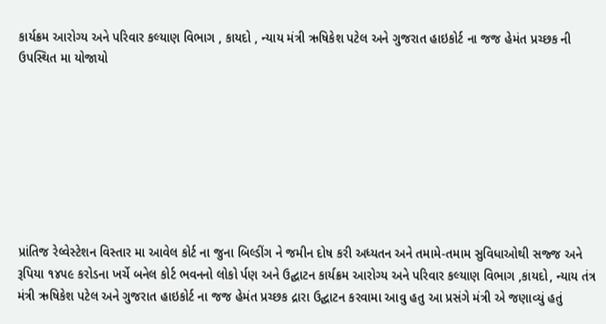કાર્યક્રમ આરોગ્ય અને પરિવાર કલ્યાણ વિભાગ , કાયદો , ન્યાય મંત્રી ઋષિકેશ પટેલ અને ગુજરાત હાઇકોર્ટ ના જજ હેમંત પ્રચ્છક ની ઉપસ્થિત મા યોજાયો








પ્રાંતિજ રેલ્વેસ્ટેશન વિસ્તાર મા આવેલ કોર્ટ ના જુના બિલ્ડીંગ ને જમીન દોષ કરી અધ્યતન અને તમામે-તમામ સુવિધાઓથી સજ્જ અને રૂપિયા ૧૪૫૯ કરોડના ખર્ચે બનેલ કોર્ટ ભવનનો લોકો ર્પણ અને ઉદ્ઘાટન કાર્યક્રમ આરોગ્ય અને પરિવાર કલ્યાણ વિભાગ ,કાયદો, ન્યાય તંત્ર મંત્રી ઋષિકેશ પટેલ અને ગુજરાત હાઇકોર્ટ ના જજ હેમંત પ્રચ્છક દ્રારા ઉદ્ઘાટન કરવામા આવુ હતુ આ પ્રસંગે મંત્રી એ જણાવ્યું હતું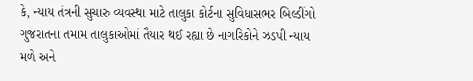કે, ન્યાય તંત્રની સુચારુ વ્યવસ્થા માટે તાલુકા કોર્ટના સુવિધાસભર બિલ્ડીંગો ગુજરાતના તમામ તાલુકાઓમાં તૈયાર થઈ રહ્યા છે નાગરિકોને ઝડપી ન્યાય મળે અને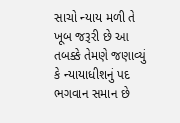સાચો ન્યાય મળી તે ખૂબ જરૂરી છે આ તબક્કે તેમણે જણાવ્યું કે ન્યાયાધીશનું પદ ભગવાન સમાન છે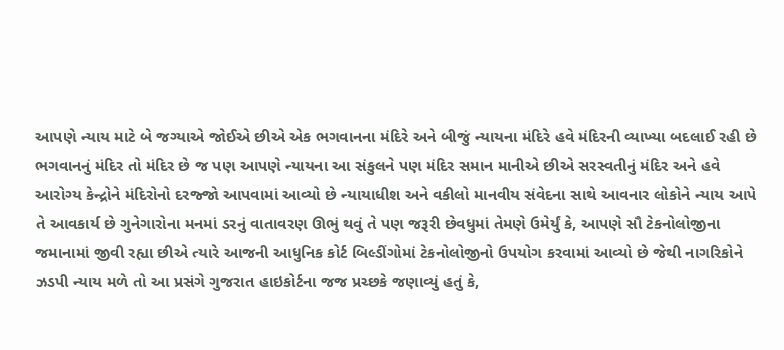આપણે ન્યાય માટે બે જગ્યાએ જોઈએ છીએ એક ભગવાનના મંદિરે અને બીજું ન્યાયના મંદિરે હવે મંદિરની વ્યાખ્યા બદલાઈ રહી છે ભગવાનનું મંદિર તો મંદિર છે જ પણ આપણે ન્યાયના આ સંકુલને પણ મંદિર સમાન માનીએ છીએ સરસ્વતીનું મંદિર અને હવે આરોગ્ય કેન્દ્રોને મંદિરોનો દરજ્જો આપવામાં આવ્યો છે ન્યાયાધીશ અને વકીલો માનવીય સંવેદના સાથે આવનાર લોકોને ન્યાય આપે તે આવકાર્ય છે ગુનેગારોના મનમાં ડરનું વાતાવરણ ઊભું થવું તે પણ જરૂરી છેવધુમાં તેમણે ઉમેર્યું કે, આપણે સૌ ટેકનોલોજીના જમાનામાં જીવી રહ્યા છીએ ત્યારે આજની આધુનિક કોર્ટ બિલ્ડીંગોમાં ટેકનોલોજીનો ઉપયોગ કરવામાં આવ્યો છે જેથી નાગરિકોને ઝડપી ન્યાય મળે તો આ પ્રસંગે ગુજરાત હાઇકોર્ટના જજ પ્રચ્છકે જણાવ્યું હતું કે,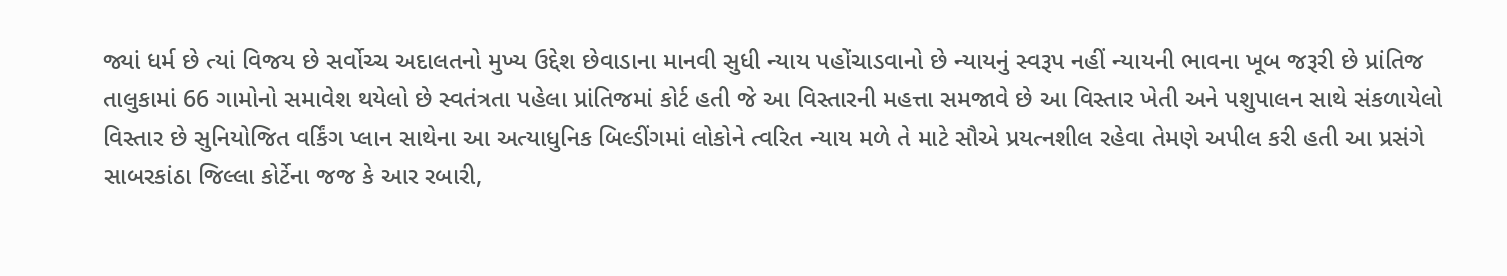જ્યાં ધર્મ છે ત્યાં વિજય છે સર્વોચ્ચ અદાલતનો મુખ્ય ઉદ્દેશ છેવાડાના માનવી સુધી ન્યાય પહોંચાડવાનો છે ન્યાયનું સ્વરૂપ નહીં ન્યાયની ભાવના ખૂબ જરૂરી છે પ્રાંતિજ તાલુકામાં 66 ગામોનો સમાવેશ થયેલો છે સ્વતંત્રતા પહેલા પ્રાંતિજમાં કોર્ટ હતી જે આ વિસ્તારની મહત્તા સમજાવે છે આ વિસ્તાર ખેતી અને પશુપાલન સાથે સંકળાયેલો વિસ્તાર છે સુનિયોજિત વર્કિંગ પ્લાન સાથેના આ અત્યાધુનિક બિલ્ડીંગમાં લોકોને ત્વરિત ન્યાય મળે તે માટે સૌએ પ્રયત્નશીલ રહેવા તેમણે અપીલ કરી હતી આ પ્રસંગે સાબરકાંઠા જિલ્લા કોર્ટેના જજ કે આર રબારી,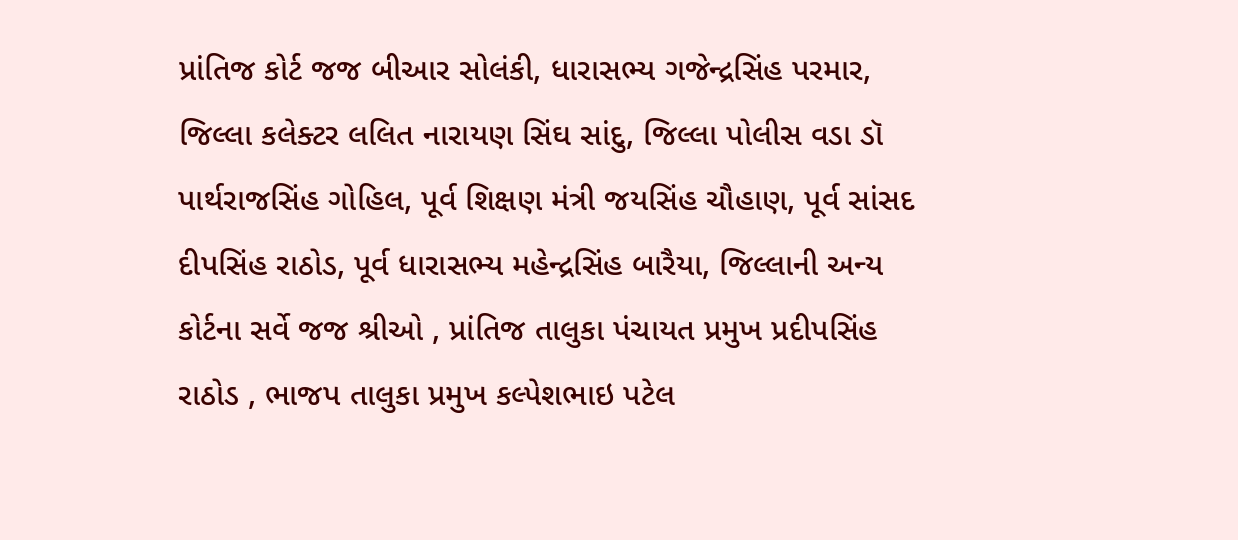પ્રાંતિજ કોર્ટ જજ બીઆર સોલંકી, ધારાસભ્ય ગજેન્દ્રસિંહ પરમાર, જિલ્લા કલેક્ટર લલિત નારાયણ સિંઘ સાંદુ, જિલ્લા પોલીસ વડા ડૉ પાર્થરાજસિંહ ગોહિલ, પૂર્વ શિક્ષણ મંત્રી જયસિંહ ચૌહાણ, પૂર્વ સાંસદ દીપસિંહ રાઠોડ, પૂર્વ ધારાસભ્ય મહેન્દ્રસિંહ બારૈયા, જિલ્લાની અન્ય કોર્ટના સર્વે જજ શ્રીઓ , પ્રાંતિજ તાલુકા પંચાયત પ્રમુખ પ્રદીપસિંહ રાઠોડ , ભાજપ તાલુકા પ્રમુખ કલ્પેશભાઇ પટેલ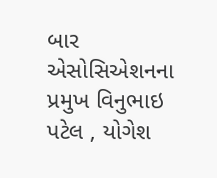બાર એસોસિએશનના પ્રમુખ વિનુભાઇ પટેલ , યોગેશ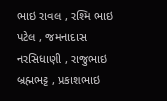ભાઇ રાવલ , રશ્મિ ભાઇ પટેલ , જમનાદાસ નરસિધાણી , રાજુભાઇ બ્રહ્મભટ્ટ , પ્રકાશભાઇ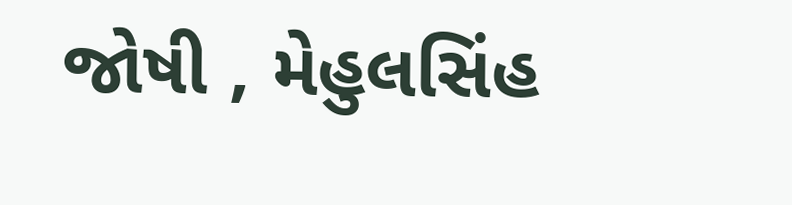જોષી , મેહુલસિંહ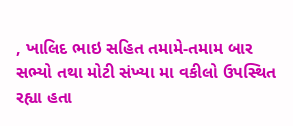, ખાલિદ ભાઇ સહિત તમામે-તમામ બાર સભ્યો તથા મોટી સંખ્યા મા વકીલો ઉપસ્થિત રહ્યા હતા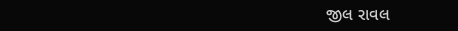જીલ રાવલ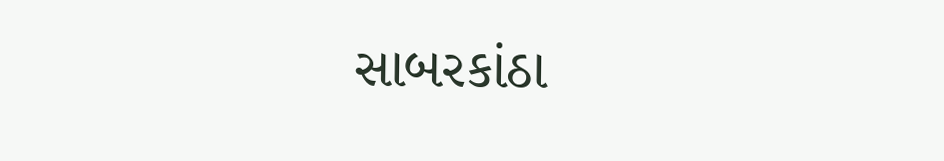સાબરકાંઠા